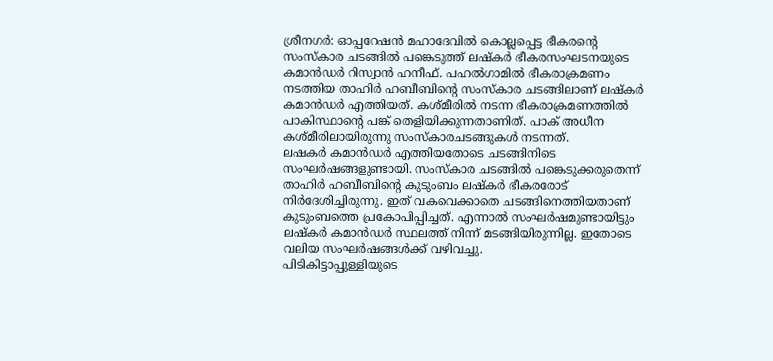ശ്രീനഗർ: ഓപ്പറേഷൻ മഹാദേവിൽ കൊല്ലപ്പെട്ട ഭീകരന്റെ സംസ്കാര ചടങ്ങിൽ പങ്കെടുത്ത് ലഷ്കർ ഭീകരസംഘടനയുടെ കമാൻഡർ റിസ്വാൻ ഹനീഫ്. പഹൽഗാമിൽ ഭീകരാക്രമണം നടത്തിയ താഹിർ ഹബീബിന്റെ സംസ്കാര ചടങ്ങിലാണ് ലഷ്കർ കമാൻഡർ എത്തിയത്. കശ്മീരിൽ നടന്ന ഭീകരാക്രമണത്തിൽ പാകിസ്ഥാന്റെ പങ്ക് തെളിയിക്കുന്നതാണിത്. പാക് അധീന കശ്മീരിലായിരുന്നു സംസ്കാരചടങ്ങുകൾ നടന്നത്.
ലഷകർ കമാൻഡർ എത്തിയതോടെ ചടങ്ങിനിടെ സംഘർഷങ്ങളുണ്ടായി. സംസ്കാര ചടങ്ങിൽ പങ്കെടുക്കരുതെന്ന് താഹിർ ഹബീബിന്റെ കുടുംബം ലഷ്കർ ഭീകരരോട് നിർദേശിച്ചിരുന്നു. ഇത് വകവെക്കാതെ ചടങ്ങിനെത്തിയതാണ് കുടുംബത്തെ പ്രകോപിപ്പിച്ചത്. എന്നാൽ സംഘർഷമുണ്ടായിട്ടും ലഷ്കർ കമാൻഡർ സ്ഥലത്ത് നിന്ന് മടങ്ങിയിരുന്നില്ല. ഇതോടെ വലിയ സംഘർഷങ്ങൾക്ക് വഴിവച്ചു.
പിടികിട്ടാപ്പുള്ളിയുടെ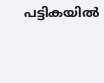പട്ടികയിൽ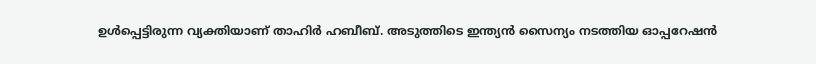ഉൾപ്പെട്ടിരുന്ന വ്യക്തിയാണ് താഹിർ ഹബീബ്. അടുത്തിടെ ഇന്ത്യൻ സൈന്യം നടത്തിയ ഓപ്പറേഷൻ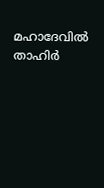മഹാദേവിൽ താഹിർ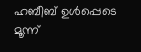ഹബീബ് ഉൾപ്പെടെ മൂന്ന്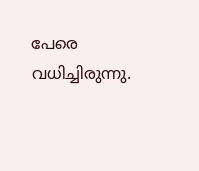പേരെ വധിച്ചിരുന്നു.